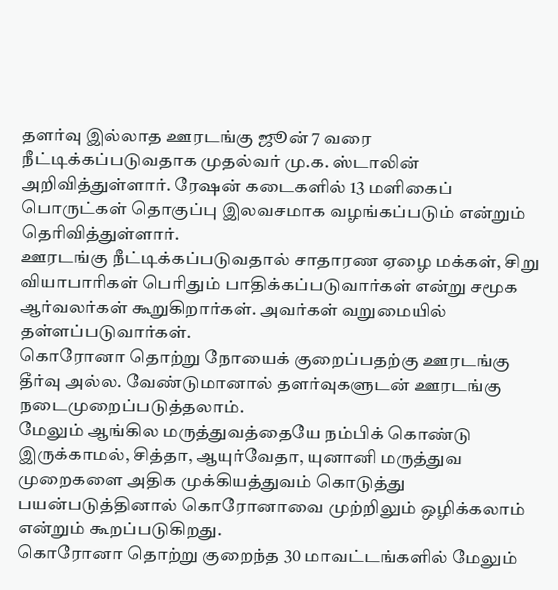தளர்வு இல்லாத ஊரடங்கு ஜூன் 7 வரை நீட்டிக்கப்படுவதாக முதல்வர் மு.க. ஸ்டாலின் அறிவித்துள்ளார். ரேஷன் கடைகளில் 13 மளிகைப் பொருட்கள் தொகுப்பு இலவசமாக வழங்கப்படும் என்றும் தெரிவித்துள்ளார்.
ஊரடங்கு நீட்டிக்கப்படுவதால் சாதாரண ஏழை மக்கள், சிறு வியாபாரிகள் பெரிதும் பாதிக்கப்படுவார்கள் என்று சமூக ஆர்வலர்கள் கூறுகிறார்கள். அவர்கள் வறுமையில் தள்ளப்படுவார்கள்.
கொரோனா தொற்று நோயைக் குறைப்பதற்கு ஊரடங்கு தீர்வு அல்ல. வேண்டுமானால் தளர்வுகளுடன் ஊரடங்கு நடைமுறைப்படுத்தலாம்.
மேலும் ஆங்கில மருத்துவத்தையே நம்பிக் கொண்டு இருக்காமல், சித்தா, ஆயுர்வேதா, யுனானி மருத்துவ
முறைகளை அதிக முக்கியத்துவம் கொடுத்து பயன்படுத்தினால் கொரோனாவை முற்றிலும் ஒழிக்கலாம் என்றும் கூறப்படுகிறது.
கொரோனா தொற்று குறைந்த 30 மாவட்டங்களில் மேலும்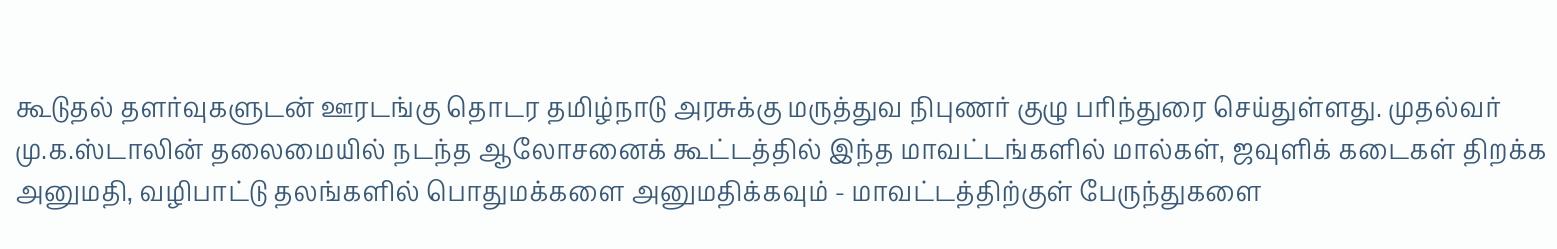கூடுதல் தளர்வுகளுடன் ஊரடங்கு தொடர தமிழ்நாடு அரசுக்கு மருத்துவ நிபுணர் குழு பரிந்துரை செய்துள்ளது. முதல்வர் மு.க.ஸ்டாலின் தலைமையில் நடந்த ஆலோசனைக் கூட்டத்தில் இந்த மாவட்டங்களில் மால்கள், ஜவுளிக் கடைகள் திறக்க அனுமதி, வழிபாட்டு தலங்களில் பொதுமக்களை அனுமதிக்கவும் - மாவட்டத்திற்குள் பேருந்துகளை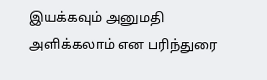இயக்கவும் அனுமதி அளிக்கலாம் என பரிந்துரை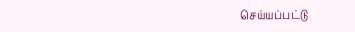செய்யப்பட்டு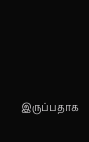இருப்பதாக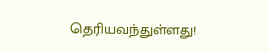தெரியவந்துள்ளது!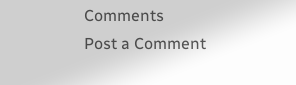Comments
Post a Comment